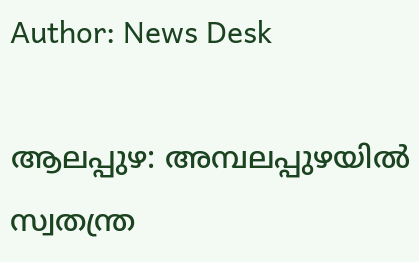Author: News Desk

ആലപ്പുഴ: അമ്പലപ്പുഴയിൽ സ്വതന്ത്ര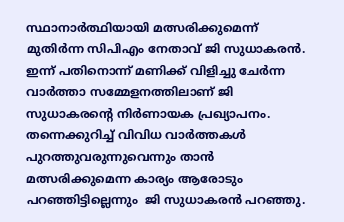സ്ഥാനാര്‍ത്ഥിയായി മത്സരിക്കുമെന്ന് മുതിര്‍ന്ന സിപിഎം നേതാവ് ജി സുധാകരൻ. ഇന്ന് പതിനൊന്ന് മണിക്ക് വിളിച്ചു ചേര്‍ന്ന വാര്‍ത്താ സമ്മേളനത്തിലാണ് ജി സുധാകരന്‍റെ നിര്‍ണായക പ്രഖ്യാപനം. തന്നെക്കുറിച്ച് വിവിധ വാർത്തകൾ പുറത്തുവരുന്നുവെന്നും താൻ മത്സരിക്കുമെന്ന കാര്യം ആരോടും പറഞ്ഞിട്ടില്ലെന്നും  ജി സുധാകരൻ പറഞ്ഞു.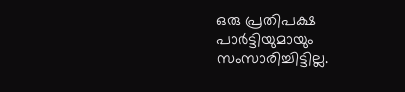ഒരു പ്രതിപക്ഷ പാർട്ടിയുമായും സംസാരിച്ചിട്ടില്ല.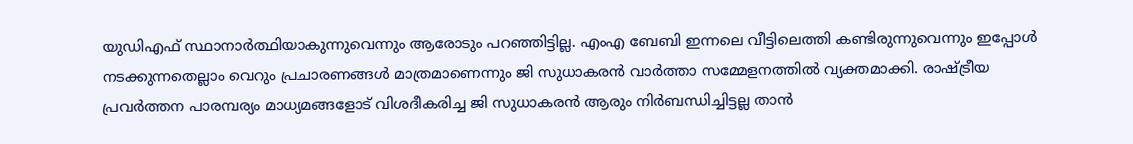യുഡിഎഫ് സ്ഥാനാർത്ഥിയാകുന്നുവെന്നും ആരോടും പറഞ്ഞിട്ടില്ല. എംഎ ബേബി ഇന്നലെ വീട്ടിലെത്തി കണ്ടിരുന്നുവെന്നും ഇപ്പോൾ നടക്കുന്നതെല്ലാം വെറും പ്രചാരണങ്ങൾ മാത്രമാണെന്നും ജി സുധാകരൻ വാർത്താ സമ്മേളനത്തിൽ വ്യക്തമാക്കി. രാഷ്ട്രീയ പ്രവർത്തന പാരമ്പര്യം മാധ്യമങ്ങളോട് വിശദീകരിച്ച ജി സുധാകരൻ ആരും നിർബന്ധിച്ചിട്ടല്ല താൻ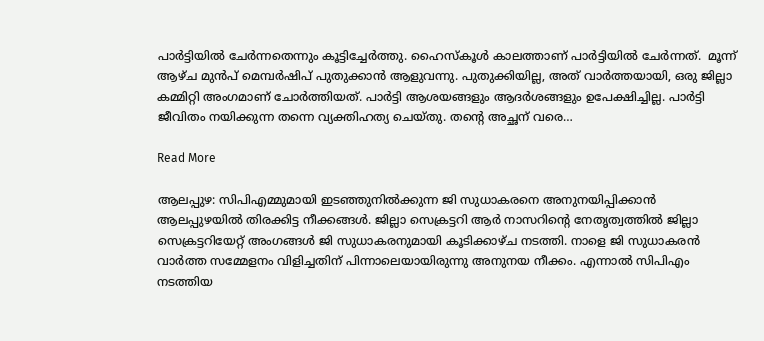പാർട്ടിയിൽ ചേർന്നതെന്നും കൂട്ടിച്ചേർത്തു. ഹൈസ്കൂൾ കാലത്താണ് പാർട്ടിയിൽ ചേർന്നത്.  മൂന്ന് ആഴ്ച മുൻപ് മെമ്പർഷിപ് പുതുക്കാൻ ആളുവന്നു. പുതുക്കിയില്ല, അത് വാര്‍ത്തയായി, ഒരു ജില്ലാ കമ്മിറ്റി അംഗമാണ് ചോർത്തിയത്. പാർട്ടി ആശയങ്ങളും ആദർശങ്ങളും ഉപേക്ഷിച്ചില്ല. പാര്‍ട്ടി ജീവിതം നയിക്കുന്ന തന്നെ വ്യക്തിഹത്യ ചെയ്തു. തന്‍റെ അച്ഛന് വരെ…

Read More

ആലപ്പുഴ: സിപിഎമ്മുമായി ഇടഞ്ഞുനിൽക്കുന്ന ജി സുധാകരനെ അനുനയിപ്പിക്കാൻ ആലപ്പുഴയിൽ തിരക്കിട്ട നീക്കങ്ങൾ. ജില്ലാ സെക്രട്ടറി ആർ നാസറിന്റെ നേതൃത്വത്തിൽ ജില്ലാ സെക്രട്ടറിയേറ്റ് അംഗങ്ങൾ ജി സുധാകരനുമായി കൂടിക്കാഴ്ച നടത്തി. നാളെ ജി സുധാകരൻ വാർത്ത സമ്മേളനം വിളിച്ചതിന് പിന്നാലെയായിരുന്നു അനുനയ നീക്കം. എന്നാല്‍ സിപിഎം നടത്തിയ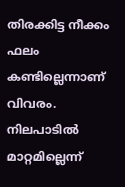തിരക്കിട്ട നീക്കം ഫലം കണ്ടില്ലെന്നാണ് വിവരം. നിലപാടിൽ മാറ്റമില്ലെന്ന്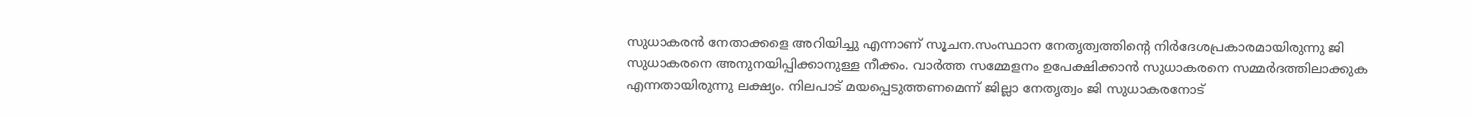സുധാകരൻ നേതാക്കളെ അറിയിച്ചു എന്നാണ് സൂചന.സംസ്ഥാന നേതൃത്വത്തിന്റെ നിർദേശപ്രകാരമായിരുന്നു ജി സുധാകരനെ അനുനയിപ്പിക്കാനുള്ള നീക്കം. വാർത്ത സമ്മേളനം ഉപേക്ഷിക്കാൻ സുധാകരനെ സമ്മർദത്തിലാക്കുക എന്നതായിരുന്നു ലക്ഷ്യം. നിലപാട് മയപ്പെടുത്തണമെന്ന് ജില്ലാ നേതൃത്വം ജി സുധാകരനോട്‌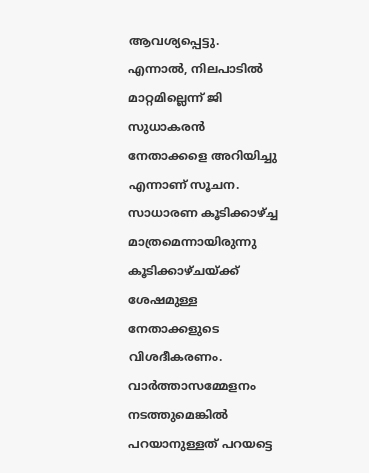ആവശ്യപ്പെട്ടു. എന്നാല്‍, നിലപാടിൽ മാറ്റമില്ലെന്ന് ജി സുധാകരൻ നേതാക്കളെ അറിയിച്ചു എന്നാണ് സൂചന. സാധാരണ കൂടിക്കാഴ്ച്ച മാത്രമെന്നായിരുന്നു കൂടിക്കാഴ്ചയ്ക്ക് ശേഷമുള്ള നേതാക്കളുടെ വിശദീകരണം. വാർത്താസമ്മേളനം നടത്തുമെങ്കിൽ പറയാനുള്ളത് പറയട്ടെ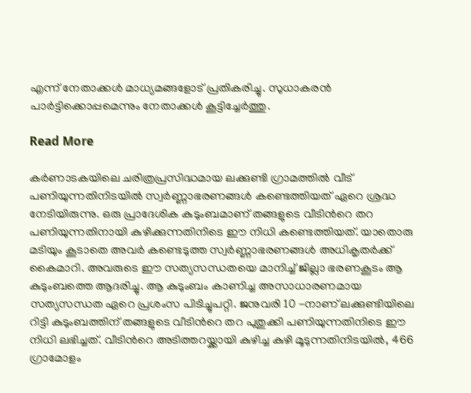എന്ന് നേതാക്കൾ മാധ്യമങ്ങളോട് പ്രതികരിച്ചു. സുധാകരൻ പാർട്ടിക്കൊപ്പമെന്നും നേതാക്കൾ കൂട്ടിച്ചേര്‍ത്തു.

Read More

കർണാടകയിലെ ചരിത്രപ്രസിദ്ധമായ ലക്കുണ്ടി ഗ്രാമത്തിൽ വീട് പണിയുന്നതിനിടയിൽ സ്വർണ്ണാഭരണങ്ങൾ കണ്ടെത്തിയത് ഏറെ ശ്രദ്ധ നേടിയിരുന്നു. ഒരു പ്രാദേശിക കുടുംബമാണ് തങ്ങളുടെ വീടിന്‍റെ തറ പണിയുന്നതിനായി കുഴിക്കുന്നതിനിടെ ഈ നിധി കണ്ടെത്തിയത്. യാതൊരു മടിയും കൂടാതെ അവർ കണ്ടെടുത്ത സ്വർണ്ണാഭരണങ്ങൾ അധികൃതർക്ക് കൈമാറി. അവരുടെ ഈ സത്യസന്ധതയെ മാനിച്ച് ജില്ലാ ഭരണകൂടം ആ കുടുംബത്തെ ആദരിച്ചു. ആ കുടുംബം കാണിച്ച അസാധാരണമായ സത്യസന്ധത ഏറെ പ്രശംസ പിടിച്ചുപറ്റി. ജനുവരി 10 -നാണ് ലക്കുണ്ടിയിലെ റിട്ടി കുടുംബത്തിന് തങ്ങളുടെ വീടിന്‍റെ തറ പുതുക്കി പണിയുന്നതിനിടെ ഈ നിധി ലഭിച്ചത്. വീടിന്‍റെ അടിത്തറയ്ക്കായി കുഴിച്ച കുഴി മൂടുന്നതിനിടയിൽ, 466 ഗ്രാമോളം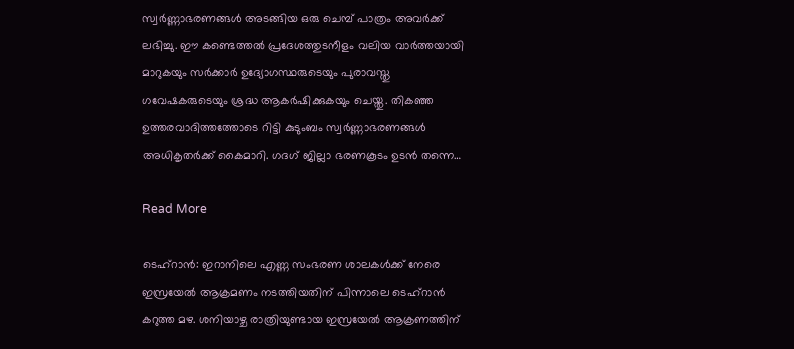സ്വർണ്ണാഭരണങ്ങൾ അടങ്ങിയ ഒരു ചെമ്പ് പാത്രം അവർക്ക് ലഭിച്ചു. ഈ കണ്ടെത്തൽ പ്രദേശത്തുടനീളം വലിയ വാർത്തയായി മാറുകയും സർക്കാർ ഉദ്യോഗസ്ഥരുടെയും പുരാവസ്തു ഗവേഷകരുടെയും ശ്രദ്ധ ആകർഷിക്കുകയും ചെയ്തു. തികഞ്ഞ ഉത്തരവാദിത്തത്തോടെ റിട്ടി കുടുംബം സ്വർണ്ണാഭരണങ്ങൾ അധികൃതർക്ക് കൈമാറി. ഗദഗ് ജില്ലാ ഭരണകൂടം ഉടൻ തന്നെ…

Read More

ടെഹ്റാൻ: ഇറാനിലെ എണ്ണ സംഭരണ ശാലകൾക്ക് നേരെ ഇസ്രയേൽ ആക്രമണം നടത്തിയതിന് പിന്നാലെ ടെഹ്റാൻ കറുത്ത മഴ. ശനിയാഴ്ച രാത്രിയുണ്ടായ ഇസ്രയേൽ ആക്രണത്തിന്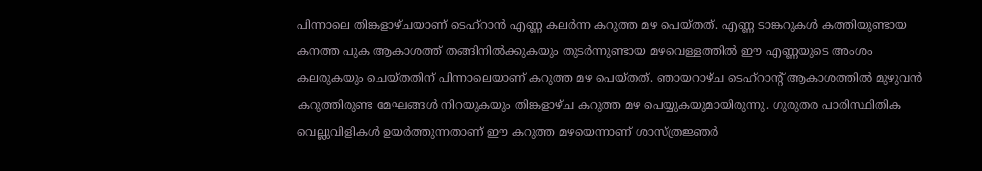പിന്നാലെ തിങ്കളാഴ്ചയാണ് ടെഹ്റാൻ എണ്ണ കലർന്ന കറുത്ത മഴ പെയ്തത്. എണ്ണ ടാങ്കറുകൾ കത്തിയുണ്ടായ കനത്ത പുക ആകാശത്ത് തങ്ങിനിൽക്കുകയും തുടർന്നുണ്ടായ മഴവെള്ളത്തിൽ ഈ എണ്ണയുടെ അംശം കലരുകയും ചെയ്തതിന് പിന്നാലെയാണ് കറുത്ത മഴ പെയ്തത്. ഞായറാഴ്ച ടെഹ്റാന്റ് ആകാശത്തിൽ മുഴുവൻ കറുത്തിരുണ്ട മേഘങ്ങൾ നിറയുകയും തിങ്കളാഴ്ച കറുത്ത മഴ പെയ്യുകയുമായിരുന്നു. ഗുരുതര പാരിസ്ഥിതിക വെല്ലുവിളികൾ ഉയർത്തുന്നതാണ് ഈ കറുത്ത മഴയെന്നാണ് ശാസ്ത്രജ്ഞർ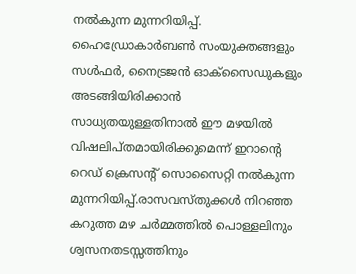നൽകുന്ന മുന്നറിയിപ്പ്. ഹൈഡ്രോകാർബൺ സംയുക്തങ്ങളും സൾഫർ, നൈട്രജൻ ഓക്സൈഡുകളും അടങ്ങിയിരിക്കാൻ സാധ്യതയുള്ളതിനാൽ ഈ മഴയിൽ വിഷലിപ്തമായിരിക്കുമെന്ന് ഇറാന്റെ റെഡ് ക്രെസന്റ് സൊസൈറ്റി നൽകുന്ന മുന്നറിയിപ്പ്.രാസവസ്തുക്കൾ നിറഞ്ഞ കറുത്ത മഴ ചർമ്മത്തിൽ പൊള്ളലിനും ശ്വസനതടസ്സത്തിനും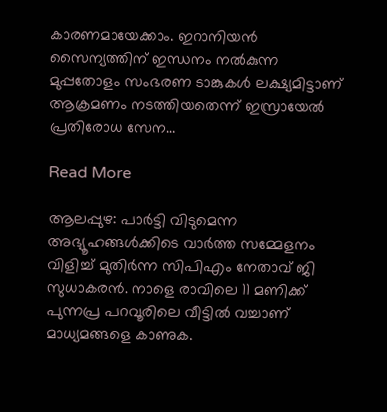കാരണമായേക്കാം. ഇറാനിയൻ സൈന്യത്തിന് ഇന്ധനം നൽകുന്ന മുപ്പതോളം സംഭരണ ടാങ്കുകൾ ലക്ഷ്യമിട്ടാണ് ആക്രമണം നടത്തിയതെന്ന് ഇസ്രായേൽ പ്രതിരോധ സേന…

Read More

ആലപ്പുഴ: പാർട്ടി വിടുമെന്ന അഭ്യൂഹങ്ങൾക്കിടെ വാർത്ത സമ്മേളനം വിളിച്ച് മുതിർന്ന സിപിഎം നേതാവ് ജി സുധാകരൻ. നാളെ രാവിലെ 11 മണിക്ക് പുന്നപ്ര പറവൂരിലെ വീട്ടിൽ വച്ചാണ് മാധ്യമങ്ങളെ കാണുക.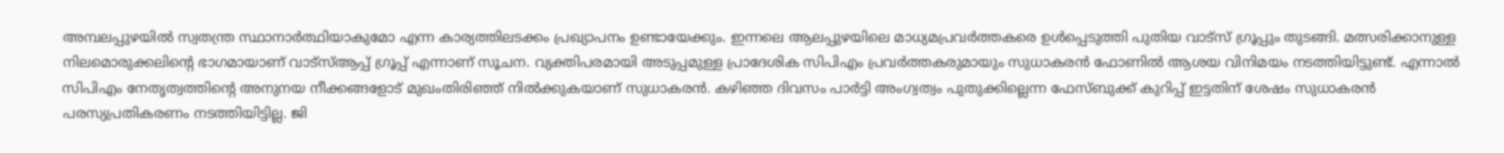അമ്പലപ്പുഴയിൽ സ്വതന്ത്ര സ്ഥാനാർത്ഥിയാകുമോ എന്ന കാര്യത്തിലടക്കം പ്രഖ്യാപനം ഉണ്ടായേക്കും. ഇന്നലെ ആലപ്പുഴയിലെ മാധ്യമപ്രവർത്തകരെ ഉൾപ്പെടുത്തി പുതിയ വാട്സ് ഗ്രൂപ്പും തുടങ്ങി. മത്സരിക്കാനുള്ള നിലമൊരുക്കലിന്‍റെ ഭാഗമായാണ് വാട്സ്ആപ്പ് ഗ്രൂപ്പ് എന്നാണ് സൂചന. വ്യക്തിപരമായി അടുപ്പമുള്ള പ്രാദേശിക സിപിഎം പ്രവർത്തകരുമായും സുധാകരൻ ഫോണിൽ ആശയ വിനിമയം നടത്തിയിട്ടുണ്ട്. എന്നാൽ സിപിഎം നേതൃത്വത്തിന്‍റെ അനുനയ നീക്കങ്ങളോട് മുഖംതിരിഞ്ഞ് നിൽക്കുകയാണ് സുധാകരൻ. കഴിഞ്ഞ ദിവസം പാർട്ടി അംഗ്വത്വം പുതുക്കില്ലെന്ന ഫേസ്ബുക്ക് കുറിപ്പ് ഇട്ടതിന് ശേഷം സുധാകരൻ പരസ്യപ്രതികരണം നടത്തിയിട്ടില്ല. ജി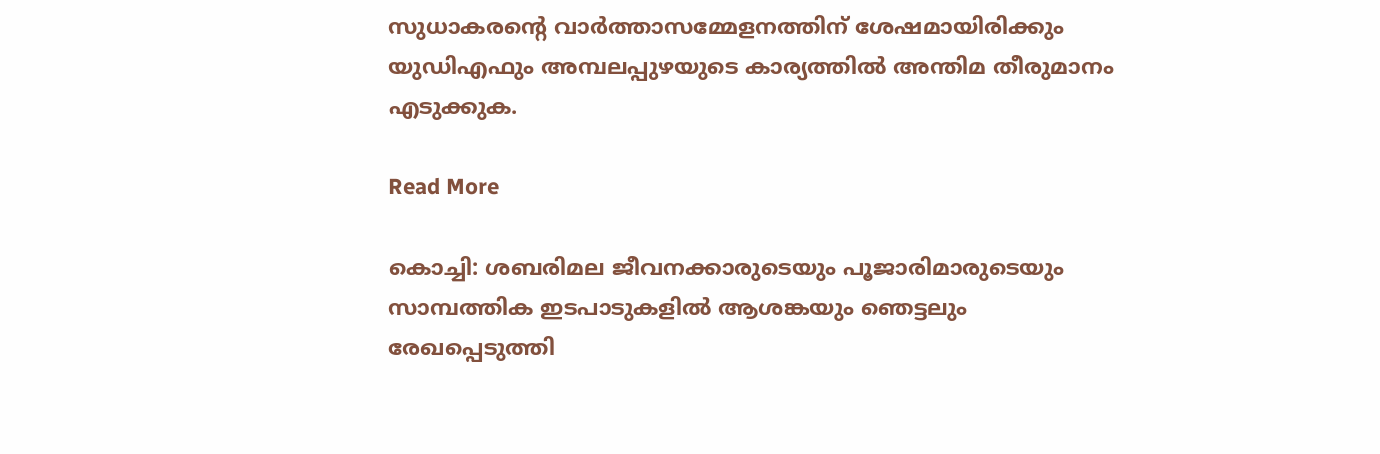സുധാകരന്‍റെ വാർത്താസമ്മേളനത്തിന് ശേഷമായിരിക്കും യുഡിഎഫും അമ്പലപ്പുഴയുടെ കാര്യത്തിൽ അന്തിമ തീരുമാനം എടുക്കുക.

Read More

കൊച്ചി: ശബരിമല ജീവനക്കാരുടെയും പൂജാരിമാരുടെയും സാമ്പത്തിക ഇടപാടുകളിൽ ആശങ്കയും ഞെട്ടലും രേഖപ്പെടുത്തി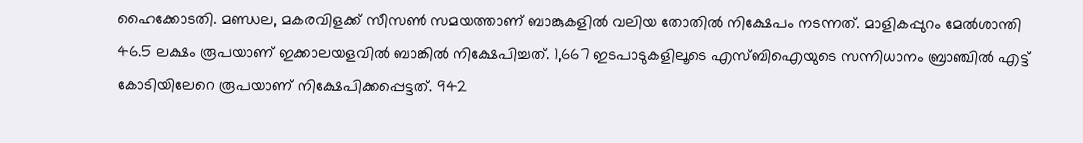ഹൈക്കോടതി. മണ്ഡല, മകരവിളക്ക് സീസൺ സമയത്താണ് ബാങ്കുകളിൽ വലിയ തോതിൽ നിക്ഷേപം നടന്നത്. മാളികപ്പുറം മേൽശാന്തി 46.5 ലക്ഷം രൂപയാണ് ഇക്കാലയളവിൽ ബാങ്കിൽ നിക്ഷേപിച്ചത്. 1,667 ഇടപാടുകളിലൂടെ എസ്ബിഐയുടെ സന്നിധാനം ബ്രാഞ്ചിൽ എട്ട് കോടിയിലേറെ രൂപയാണ് നിക്ഷേപിക്കപ്പെട്ടത്. 942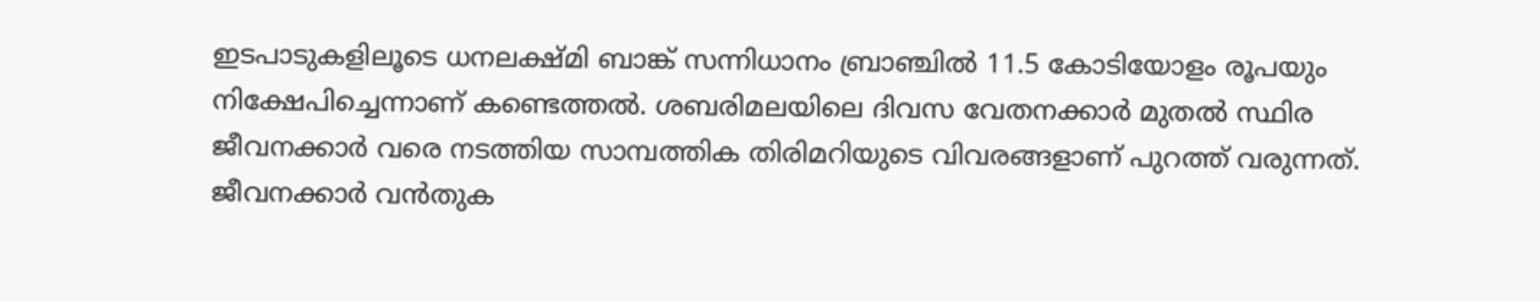ഇടപാടുകളിലൂടെ ധനലക്ഷ്മി ബാങ്ക് സന്നിധാനം ബ്രാഞ്ചിൽ 11.5 കോടിയോളം രൂപയും നിക്ഷേപിച്ചെന്നാണ് കണ്ടെത്തൽ. ശബരിമലയിലെ ദിവസ വേതനക്കാർ മുതൽ സ്ഥിര ജീവനക്കാർ വരെ നടത്തിയ സാമ്പത്തിക തിരിമറിയുടെ വിവരങ്ങളാണ് പുറത്ത് വരുന്നത്. ജീവനക്കാര്‍ വൻതുക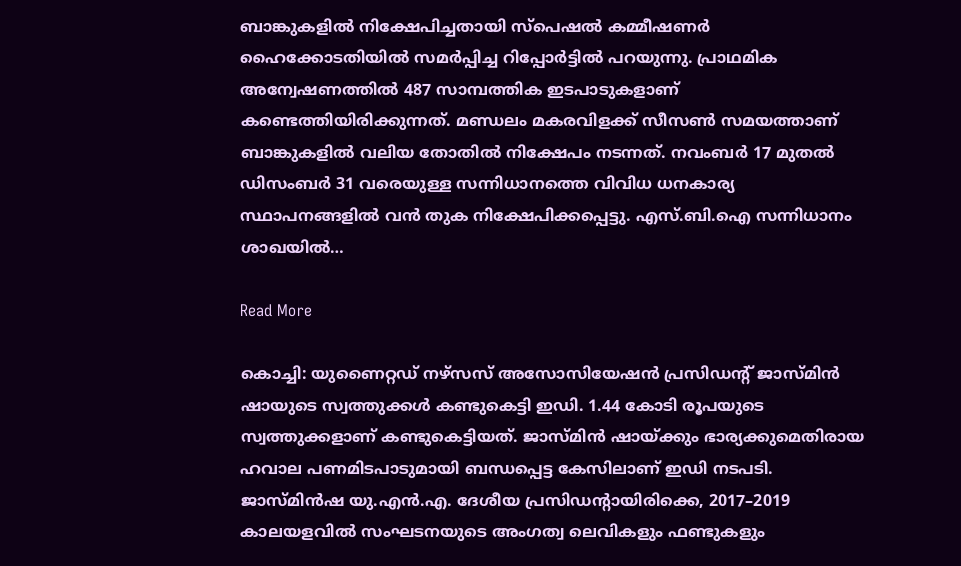ബാങ്കുകളിൽ നിക്ഷേപിച്ചതായി സ്പെഷൽ കമ്മീഷണർ ഹൈക്കോടതിയിൽ സമർപ്പിച്ച റിപ്പോർട്ടിൽ പറയുന്നു. പ്രാഥമിക അന്വേഷണത്തിൽ 487 സാമ്പത്തിക ഇടപാടുകളാണ് കണ്ടെത്തിയിരിക്കുന്നത്. മണ്ഡലം മകരവിളക്ക് സീസൺ സമയത്താണ് ബാങ്കുകളിൽ വലിയ തോതിൽ നിക്ഷേപം നടന്നത്. നവംബർ 17 മുതൽ ഡിസംബർ 31 വരെയുള്ള സന്നിധാനത്തെ വിവിധ ധനകാര്യ സ്ഥാപനങ്ങളിൽ വൻ തുക നിക്ഷേപിക്കപ്പെട്ടു. എസ്.ബി.ഐ സന്നിധാനം ശാഖയിൽ…

Read More

കൊച്ചി: യുണൈറ്റഡ് നഴ്സസ് അസോസിയേഷന്‍ പ്രസിഡന്‍റ് ജാസ്മിന്‍ ഷായുടെ സ്വത്തുക്കള്‍ കണ്ടുകെട്ടി ഇഡി. 1.44 കോടി രൂപയുടെ സ്വത്തുക്കളാണ് കണ്ടുകെട്ടിയത്. ജാസ്മിന്‍ ഷായ്ക്കും ഭാര്യക്കുമെതിരായ ഹവാല പണമിടപാടുമായി ബന്ധപ്പെട്ട കേസിലാണ് ഇഡി നടപടി. ജാസ്മിൻഷ യു.എൻ.എ. ദേശീയ പ്രസിഡന്റായിരിക്കെ, 2017–2019 കാലയളവിൽ സംഘടനയുടെ അംഗത്വ ലെവികളും ഫണ്ടുകളും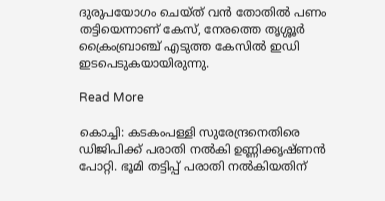ദുരുപയോഗം ചെയ്ത് വന്‍ തോതില്‍ പണം തട്ടിയെന്നാണ് കേസ്, നേരത്തെ തൃശ്ശൂര്‍ ക്രൈംബ്രാഞ്ച് എടുത്ത കേസില്‍ ഇഡി ഇടപെടുകയായിരുന്നു.

Read More

കൊച്ചി: കടകംപള്ളി സുരേന്ദ്രനെതിരെ ഡിജിപിക്ക് പരാതി നൽകി ഉണ്ണിക്കൃഷ്ണൻ പോറ്റി. ഭൂമി തട്ടിപ്പ് പരാതി നൽകിയതിന്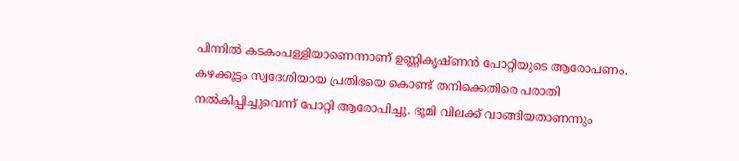പിന്നിൽ കടകംപള്ളിയാണെന്നാണ് ഉണ്ണികൃഷ്ണൻ പോറ്റിയുടെ ആരോപണം. കഴക്കൂട്ടം സ്വദേശിയായ പ്രതിഭയെ കൊണ്ട് തനിക്കെതിരെ പരാതി നൽകിപ്പിച്ചുവെന്ന് പോറ്റി ആരോപിച്ചു. ഭൂമി വിലക്ക് വാങ്ങിയതാണന്നും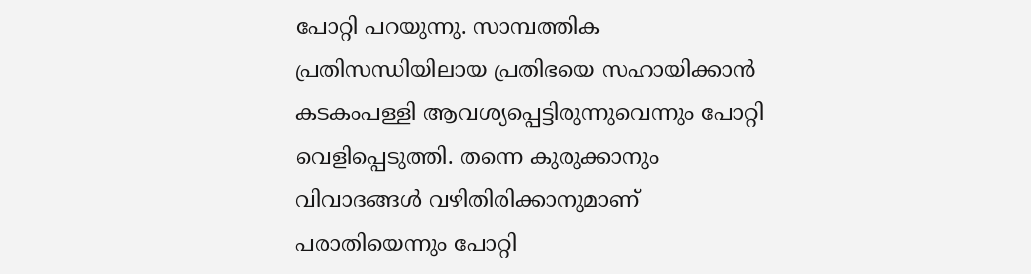പോറ്റി പറയുന്നു. സാമ്പത്തിക പ്രതിസന്ധിയിലായ പ്രതിഭയെ സഹായിക്കാൻ കടകംപള്ളി ആവശ്യപ്പെട്ടിരുന്നുവെന്നും പോറ്റി വെളിപ്പെടുത്തി. തന്നെ കുരുക്കാനും വിവാദങ്ങൾ വഴിതിരിക്കാനുമാണ് പരാതിയെന്നും പോറ്റി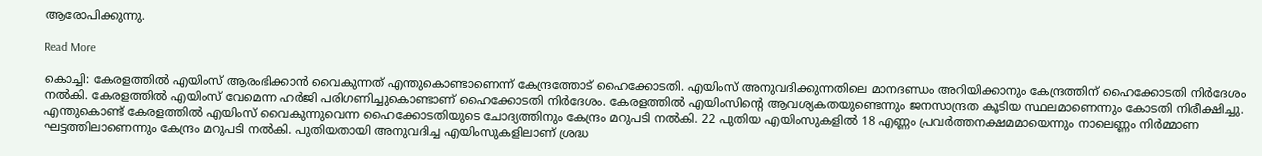ആരോപിക്കുന്നു.

Read More

കൊച്ചി: കേരളത്തിൽ എയിംസ് ആരംഭിക്കാൻ വൈകുന്നത് എന്തുകൊണ്ടാണെന്ന് കേന്ദ്രത്തോട് ഹൈക്കോടതി. എയിംസ് അനുവദിക്കുന്നതിലെ മാനദണ്ഡം അറിയിക്കാനും കേന്ദ്രത്തിന് ഹൈക്കോടതി നിര്‍ദേശം നൽകി. കേരളത്തിൽ എയിംസ് വേമെന്ന ഹര്‍ജി പരിഗണിച്ചുകൊണ്ടാണ് ഹൈക്കോടതി നിര്‍ദേശം. കേരളത്തിൽ എയിംസിന്‍റെ ആവശ്യകതയുണ്ടെന്നും ജനസാന്ദ്രത കൂടിയ സ്ഥലമാണെന്നും കോടതി നിരീക്ഷിച്ചു. എന്തുകൊണ്ട് കേരളത്തിൽ എയിംസ് വൈകുന്നുവെന്ന ഹൈക്കോടതിയുടെ ചോദ്യത്തിനും കേന്ദ്രം മറുപടി നൽകി. 22 പുതിയ എയിംസുകളിൽ 18 എണ്ണം പ്രവർത്തനക്ഷമമായെന്നും നാലെണ്ണം നിർമ്മാണ ഘട്ടത്തിലാണെന്നും കേന്ദ്രം മറുപടി നൽകി. പുതിയതായി അനുവദിച്ച എയിംസുകളിലാണ് ശ്രദ്ധ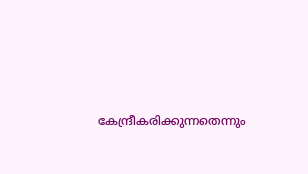കേന്ദ്രീകരിക്കുന്നതെന്നും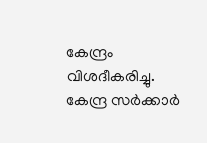കേന്ദ്രം വിശദീകരിച്ചു. കേന്ദ്ര സർക്കാർ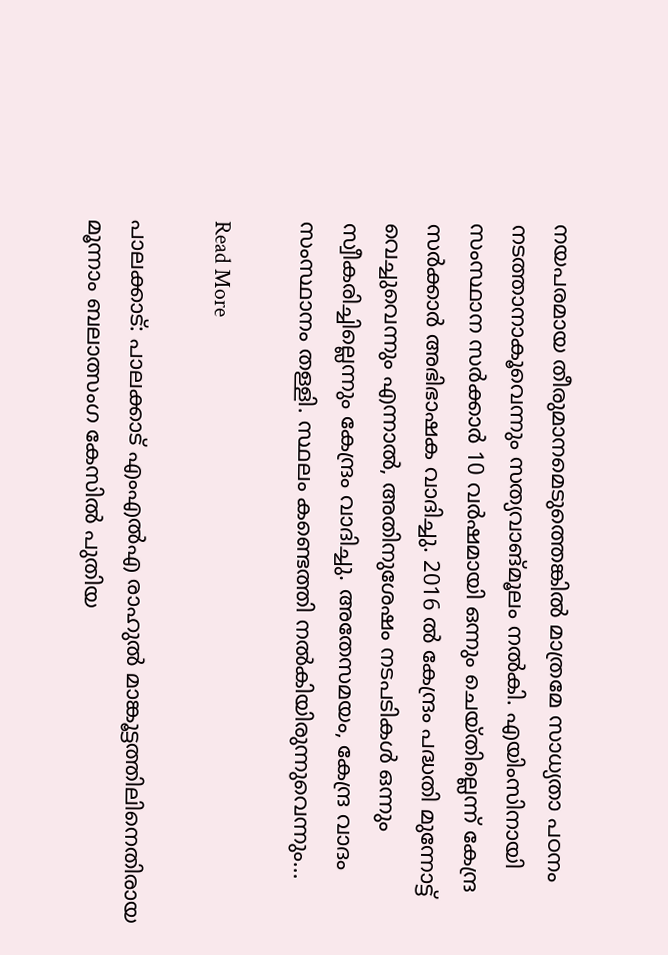നയപരമായ തീരുമാനമെടുത്തെങ്കിൽ മാത്രമേ സാധ്യതാ പഠനം നടത്താനാകൂവെന്നും സത്യവാങ്മൂലം നൽകി. എയിംസിനായി സംസ്ഥാന സർക്കാർ 10 വർഷമായി ഒന്നും ചെയ്തില്ലെന്ന് കേന്ദ്ര സർക്കാർ അഭിഭാഷക വാദിച്ചു. 2016 ൽ കേന്ദ്രം പദ്ധതി മുന്നോട്ട് വെച്ചുവെന്നും എന്നാൽ, അതിനുശേഷം നടപടികൾ ഒന്നും സ്വീകരിച്ചില്ലെന്നും കേന്ദ്രം വാദിച്ചു. അതേസമയം, കേന്ദ്ര വാദം സംസ്ഥാനം തള്ളി. സ്ഥലം കണ്ടെത്തി നൽകിയിരുന്നുവെന്നും…

Read More

പാലക്കാട്: പാലക്കാട് എംഎൽഎ രാഹുൽ മാങ്കൂട്ടത്തിലിനെതിരായ മൂന്നാം ബലാത്സംഗ കേസിൽ പുതിയ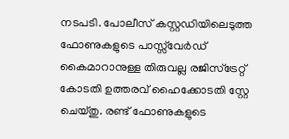നടപടി. പോലീസ് കസ്റ്റഡിയിലെടുത്ത ഫോണുകളുടെ പാസ്സ്‌വേർഡ് കൈമാറാനുള്ള തിരുവല്ല രജിസ്ട്രേറ്റ് കോടതി ഉത്തരവ് ഹൈക്കോടതി സ്റ്റേ ചെയ്തു. രണ്ട് ഫോണുകളുടെ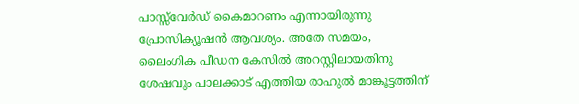പാസ്സ്‌വേർഡ് കൈമാറണം എന്നായിരുന്നു പ്രോസിക്യൂഷൻ ആവശ്യം. അതേ സമയം, ലൈംഗിക പീഡന കേസിൽ അറസ്റ്റിലായതിനു ശേഷവും പാലക്കാട് എത്തിയ രാഹുൽ മാങ്കൂട്ടത്തിന്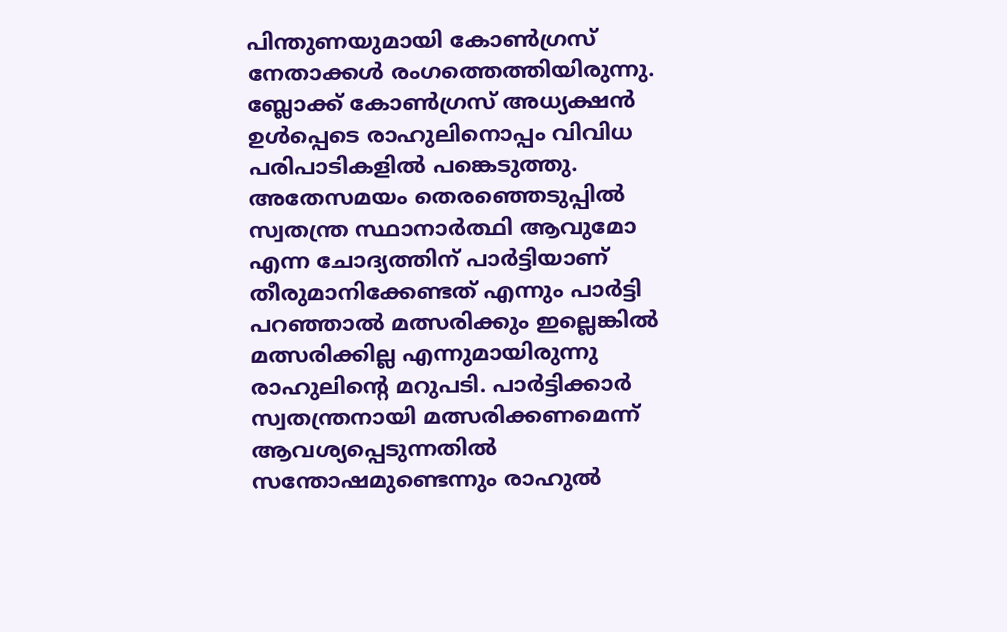പിന്തുണയുമായി കോൺഗ്രസ് നേതാക്കൾ രംഗത്തെത്തിയിരുന്നു.  ബ്ലോക്ക് കോൺഗ്രസ് അധ്യക്ഷൻ ഉൾപ്പെടെ രാഹുലിനൊപ്പം വിവിധ പരിപാടികളിൽ പങ്കെടുത്തു. അതേസമയം തെരഞ്ഞെടുപ്പിൽ സ്വതന്ത്ര സ്ഥാനാർത്ഥി ആവുമോ എന്ന ചോദ്യത്തിന് പാർട്ടിയാണ് തീരുമാനിക്കേണ്ടത് എന്നും പാർട്ടി പറഞ്ഞാൽ മത്സരിക്കും ഇല്ലെങ്കിൽ മത്സരിക്കില്ല എന്നുമായിരുന്നു രാഹുലിന്റെ മറുപടി. പാർട്ടിക്കാർ സ്വതന്ത്രനായി മത്സരിക്കണമെന്ന് ആവശ്യപ്പെടുന്നതിൽ സന്തോഷമുണ്ടെന്നും രാഹുൽ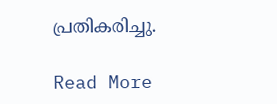പ്രതികരിച്ചു.

Read More